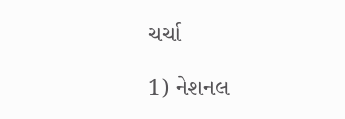ચર્ચા

1) નેશનલ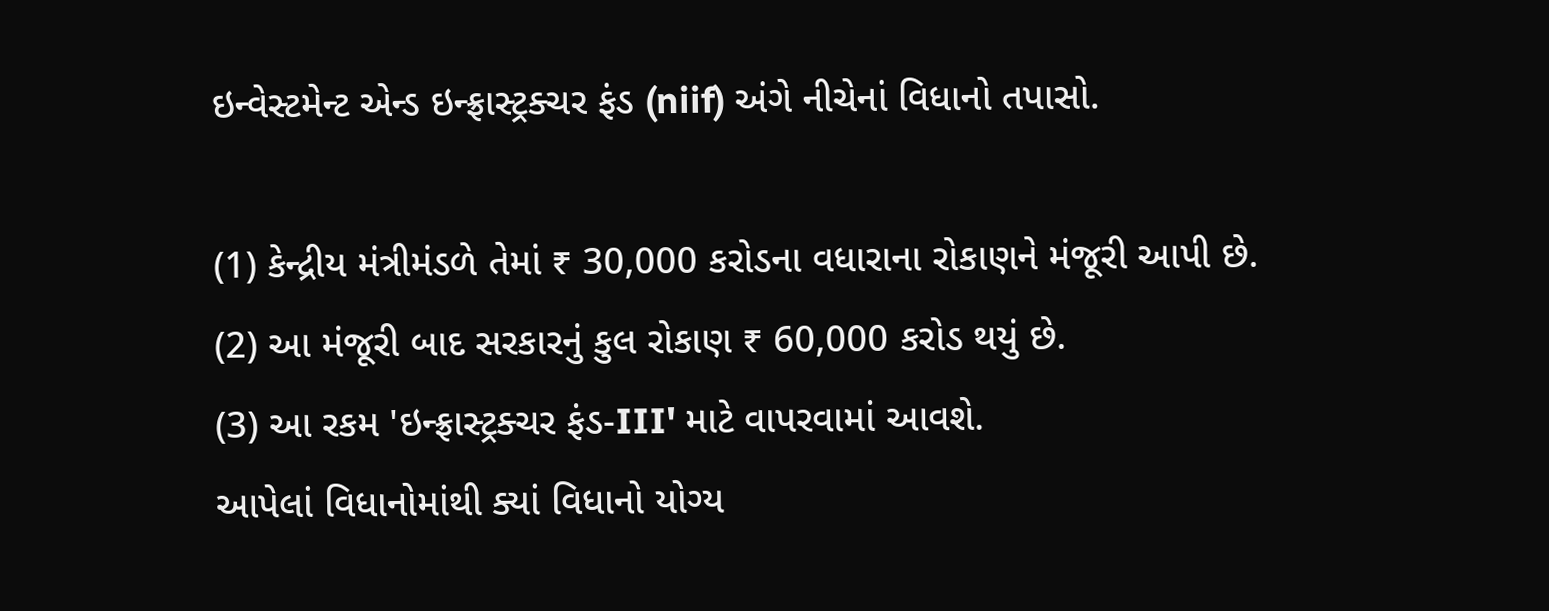ઇન્વેસ્ટમેન્ટ એન્ડ ઇન્ફ્રાસ્ટ્રક્ચર ફંડ (niif) અંગે નીચેનાં વિધાનો તપાસો.

(1) કેન્દ્રીય મંત્રીમંડળે તેમાં ₹ 30,000 કરોડના વધારાના રોકાણને મંજૂરી આપી છે.
(2) આ મંજૂરી બાદ સરકારનું કુલ રોકાણ ₹ 60,000 કરોડ થયું છે.
(3) આ રકમ 'ઇન્ફ્રાસ્ટ્રક્ચર ફંડ-III' માટે વાપરવામાં આવશે.
આપેલાં વિધાનોમાંથી ક્યાં વિધાનો યોગ્ય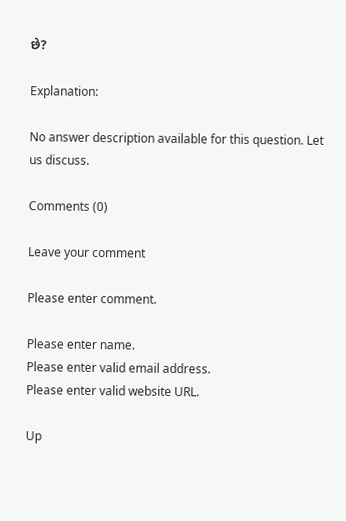છે?

Explanation:

No answer description available for this question. Let us discuss.

Comments (0)

Leave your comment

Please enter comment.

Please enter name.
Please enter valid email address.
Please enter valid website URL.

Up